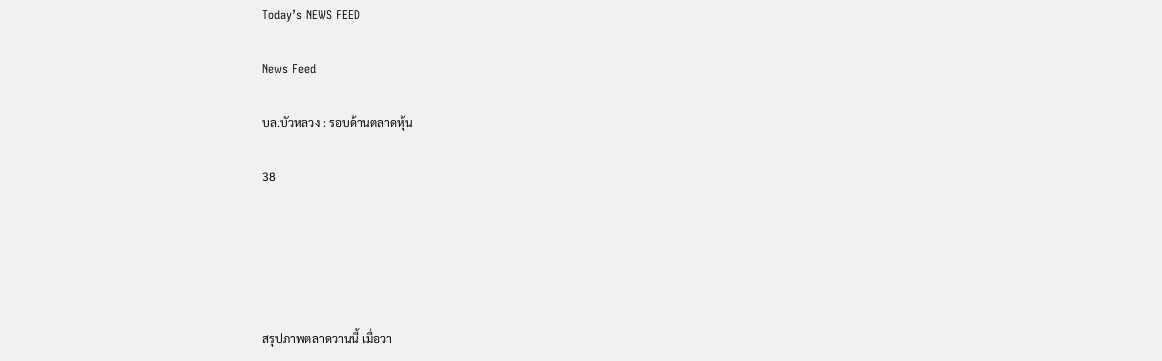Today’s NEWS FEED

News Feed

บล.บัวหลวง : รอบด้านตลาดหุ้น

38





สรุปภาพตลาดวานนี้ เมื่อวา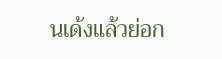นเด้งแล้วย่อก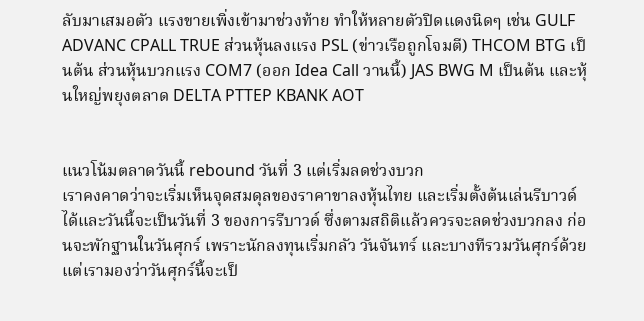ลับมาเสมอตัว แรงขายเพิ่งเข้ามาช่วงท้าย ทำให้หลายตัวปิดแดงนิดๆ เช่น GULF ADVANC CPALL TRUE ส่วนหุ้นลงแรง PSL (ข่าวเรือถูกโจมตี) THCOM BTG เป็นต้น ส่วนหุ้นบวกแรง COM7 (ออก Idea Call วานนี้) JAS BWG M เป็นต้น และหุ้นใหญ่พยุงตลาด DELTA PTTEP KBANK AOT


แนวโน้มตลาดวันนี้ rebound วันที่ 3 แต่เริ่มลดช่วงบวก
เราคงคาดว่าจะเริ่มเห็นจุดสมดุลของราคาขาลงหุ้นไทย และเริ่มตั้งต้นเล่นรีบาวด์ได้และวันนี้จะเป็นวันที่ 3 ของการรีบาวด์ ซึ่งตามสถิติแล้วควรจะลดช่วงบวกลง ก่อนจะพักฐานในวันศุกร์ เพราะนักลงทุนเริ่มกลัว วันจันทร์ และบางทีรวมวันศุกร์ด้วย
แต่เรามองว่าวันศุกร์นี้จะเป็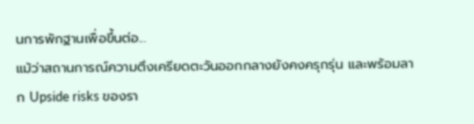นการพักฐานเพื่อขึ้นต่อ...
แม้ว่าสถานการณ์ความตึงเครียดตะวันออกกลางยังคงครุกรุ่น และพร้อมลาก Upside risks ของรา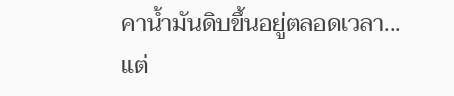คาน้ำมันดิบขึ้นอยู่ตลอดเวลา...แต่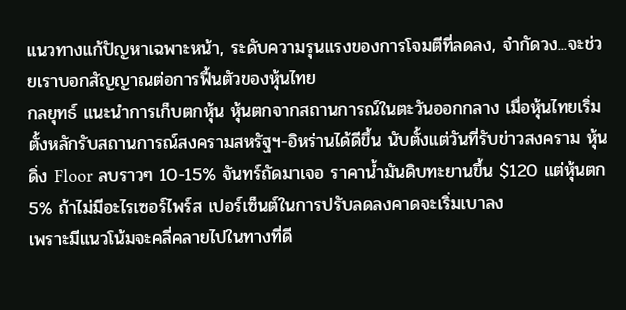แนวทางแก้ปัญหาเฉพาะหน้า, ระดับความรุนแรงของการโจมตีที่ลดลง, จำกัดวง...จะช่วยเราบอกสัญญาณต่อการฟื้นตัวของหุ้นไทย
กลยุทธ์ แนะนำการเก็บตกหุ้น หุ้นตกจากสถานการณ์ในตะวันออกกลาง เมื่อหุ้นไทยเริ่มตั้งหลักรับสถานการณ์สงครามสหรัฐฯ-อิหร่านได้ดีขึ้น นับตั้งแต่วันที่รับข่าวสงคราม หุ้นดิ่ง Floor ลบราวๆ 10-15% จันทร์ถัดมาเจอ ราคาน้ำมันดิบทะยานขึ้น $120 แต่หุ้นตก 5% ถ้าไม่มีอะไรเซอร์ไพร์ส เปอร์เซ็นต์ในการปรับลดลงคาดจะเริ่มเบาลง
เพราะมีแนวโน้มจะคลี่คลายไปในทางที่ดี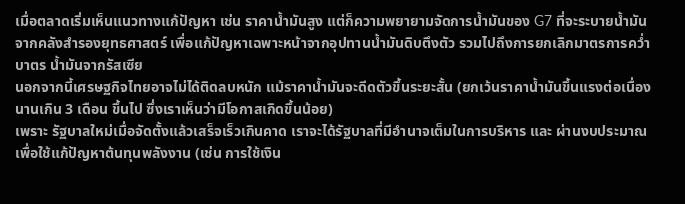เมื่อตลาดเริ่มเห็นแนวทางแก้ปัญหา เช่น ราคาน้ำมันสูง แต่ก็ความพยายามจัดการน้ำมันของ G7 ที่จะระบายน้ำมันจากคลังสำรองยุทธศาสตร์ เพื่อแก้ปัญหาเฉพาะหน้าจากอุปทานน้ำมันดิบตึงตัว รวมไปถึงการยกเลิกมาตรการคว่ำบาตร น้ำมันจากรัสเซีย
นอกจากนี้เศรษฐกิจไทยอาจไม่ได้ติดลบหนัก แม้ราคาน้ำมันจะดีดตัวขึ้นระยะสั้น (ยกเว้นราคาน้ำมันขึ้นแรงต่อเนื่องนานเกิน 3 เดือน ขึ้นไป ซึ่งเราเห็นว่ามีโอกาสเกิดขึ้นน้อย)
เพราะ รัฐบาลใหม่เมื่อจัดตั้งแล้วเสร็จเร็วเกินคาด เราจะได้รัฐบาลที่มีอำนาจเต็มในการบริหาร และ ผ่านงบประมาณเพื่อใช้แก้ปัญหาต้นทุนพลังงาน (เช่น การใช้เงิน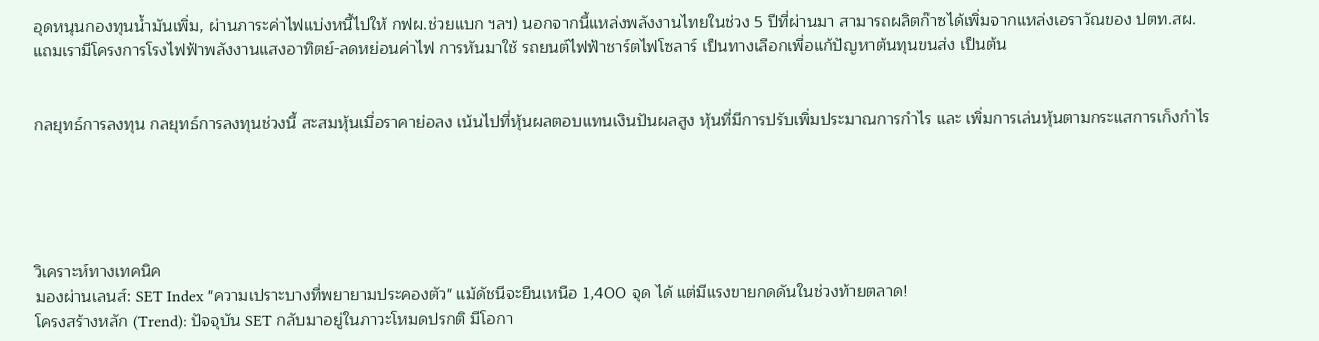อุดหนุนกองทุนน้ำมันเพิ่ม, ผ่านภาระค่าไฟแบ่งหนี้ไปให้ กฟผ.ช่วยแบก ฯลฯ) นอกจากนี้แหล่งพลังงานไทยในช่วง 5 ปีที่ผ่านมา สามารถผลิตก๊าซได้เพิ่มจากแหล่งเอราวัณของ ปตท.สผ. แถมเรามีโครงการโรงไฟฟ้าพลังงานแสงอาทิตย์-ลดหย่อนค่าไฟ การหันมาใช้ รถยนต์ไฟฟ้าชาร์ตไฟโซลาร์ เป็นทางเลือกเพื่อแก้ปัญหาต้นทุนขนส่ง เป็นต้น


กลยุทธ์การลงทุน กลยุทธ์การลงทุนช่วงนี้ สะสมหุ้นเมื่อราคาย่อลง เน้นไปที่หุ้นผลตอบแทนเงินปันผลสูง หุ้นที่มีการปรับเพิ่มประมาณการกำไร และ เพิ่มการเล่นหุ้นตามกระแสการเก็งกำไร





วิเคราะห์ทางเทคนิค
มองผ่านเลนส์: SET Index "ความเปราะบางที่พยายามประคองตัว" แม้ดัชนีจะยืนเหนือ 1,400 จุด ได้ แต่มีแรงขายกดดันในช่วงท้ายตลาด!
โครงสร้างหลัก (Trend): ปัจจุบัน SET กลับมาอยู่ในภาวะโหมดปรกติ มีโอกา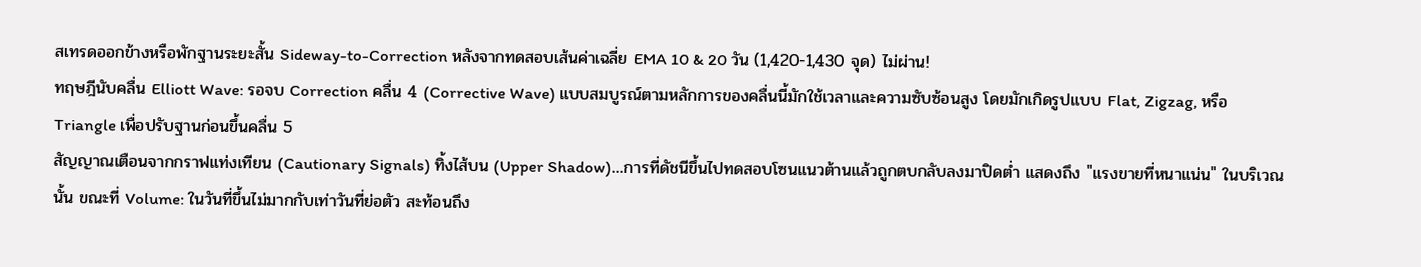สเทรดออกข้างหรือพักฐานระยะสั้น Sideway-to-Correction หลังจากทดสอบเส้นค่าเฉลี่ย EMA 10 & 20 วัน (1,420-1,430 จุด) ไม่ผ่าน!
ทฤษฎีนับคลื่น Elliott Wave: รอจบ Correction คลื่น 4 (Corrective Wave) แบบสมบูรณ์ตามหลักการของคลื่นนี้มักใช้เวลาและความซับซ้อนสูง โดยมักเกิดรูปแบบ Flat, Zigzag, หรือ Triangle เพื่อปรับฐานก่อนขึ้นคลื่น 5
สัญญาณเตือนจากกราฟแท่งเทียน (Cautionary Signals) ทิ้งไส้บน (Upper Shadow)…การที่ดัชนีขึ้นไปทดสอบโซนแนวต้านแล้วถูกตบกลับลงมาปิดต่ำ แสดงถึง "แรงขายที่หนาแน่น" ในบริเวณนั้น ขณะที่ Volume: ในวันที่ขึ้นไม่มากกับเท่าวันที่ย่อตัว สะท้อนถึง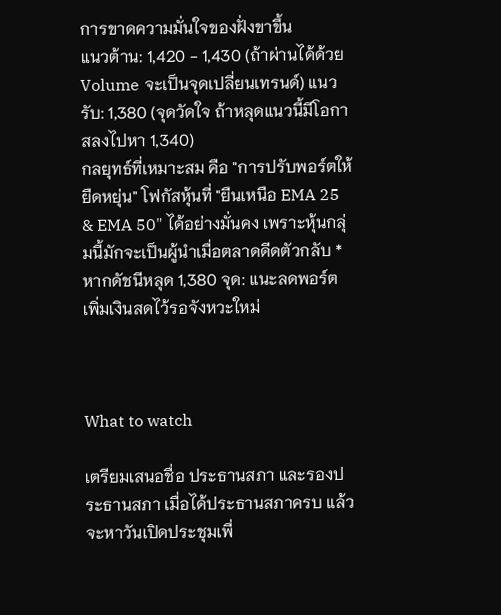การขาดความมั่นใจของฝั่งขาขึ้น
แนวต้าน: 1,420 - 1,430 (ถ้าผ่านได้ด้วย Volume จะเป็นจุดเปลี่ยนเทรนด์) แนวรับ: 1,380 (จุดวัดใจ ถ้าหลุดแนวนี้มีโอกาสลงไปหา 1,340)
กลยุทธ์ที่เหมาะสม คือ "การปรับพอร์ตให้ยืดหยุ่น" โฟกัสหุ้นที่ "ยืนเหนือ EMA 25 & EMA 50" ได้อย่างมั่นคง เพราะหุ้นกลุ่มนี้มักจะเป็นผู้นำเมื่อตลาดดีดตัวกลับ *หากดัชนีหลุด 1,380 จุด: แนะลดพอร์ต เพิ่มเงินสดไว้รอจังหวะใหม่



What to watch

เตรียมเสนอชื่อ ประธานสภา และรองประธานสภา เมื่อได้ประธานสภาครบ แล้ว จะหาวันเปิดประชุมเพื่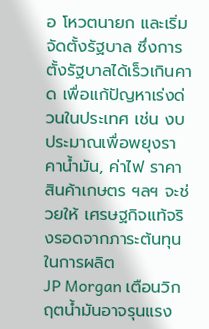อ โหวตนายก และเริ่มจัดตั้งรัฐบาล ซึ่งการตั้งรัฐบาลได้เร็วเกินคาด เพื่อแก้ปัญหาเร่งด่วนในประเทศ เช่น งบประมาณเพื่อพยุงราคาน้ำมัน, ค่าไฟ ราคาสินค้าเกษตร ฯลฯ จะช่วยให้ เศรษฐกิจแท้จริงรอดจากภาระต้นทุนในการผลิต
JP Morgan เตือนวิกฤตน้ำมันอาจรุนแรง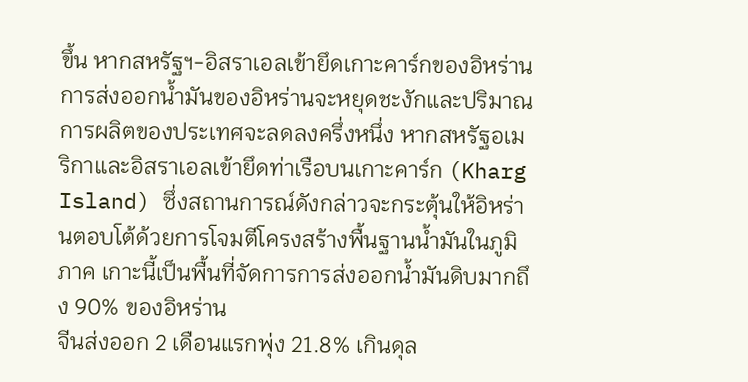ขึ้น หากสหรัฐฯ-อิสราเอลเข้ายึดเกาะคาร์กของอิหร่าน การส่งออกน้ำมันของอิหร่านจะหยุดชะงักและปริมาณการผลิตของประเทศจะลดลงครึ่งหนึ่ง หากสหรัฐอเมริกาและอิสราเอลเข้ายึดท่าเรือบนเกาะคาร์ก (Kharg Island) ซึ่งสถานการณ์ดังกล่าวจะกระตุ้นให้อิหร่านตอบโต้ด้วยการโจมตีโครงสร้างพื้นฐานน้ำมันในภูมิภาค เกาะนี้เป็นพื้นที่จัดการการส่งออกน้ำมันดิบมากถึง 90% ของอิหร่าน
จีนส่งออก 2 เดือนแรกพุ่ง 21.8% เกินดุล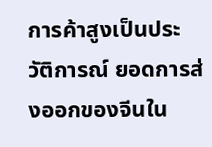การค้าสูงเป็นประวัติการณ์ ยอดการส่งออกของจีนใน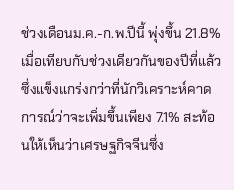ช่วงเดือนม.ค.-ก.พ.ปีนี้ พุ่งขึ้น 21.8% เมื่อเทียบกับช่วงเดียวกันของปีที่แล้ว ซึ่งแข็งแกร่งกว่าที่นักวิเคราะห์คาดการณ์ว่าจะเพิ่มขึ้นเพียง 7.1% สะท้อนให้เห็นว่าเศรษฐกิจจีนซึ่ง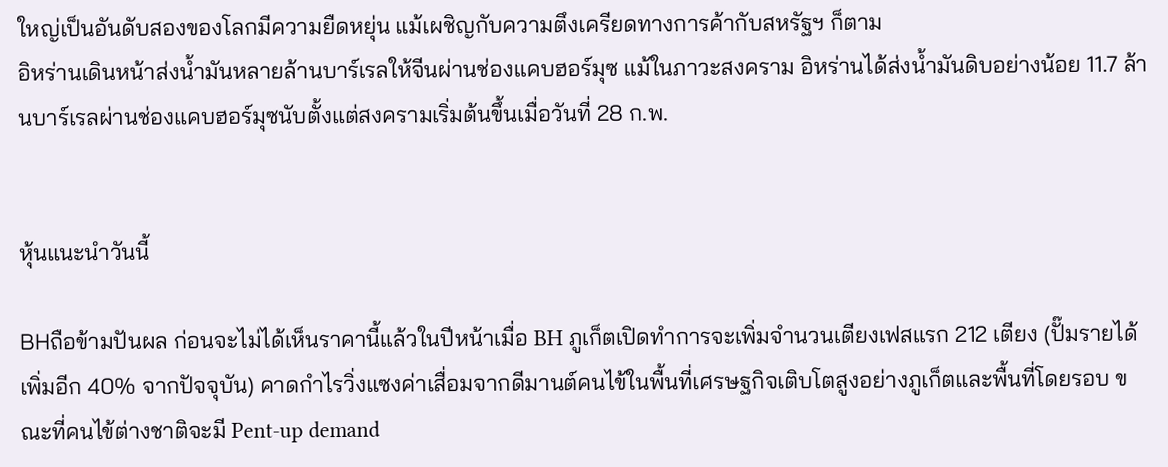ใหญ่เป็นอันดับสองของโลกมีความยืดหยุ่น แม้เผชิญกับความตึงเครียดทางการค้ากับสหรัฐฯ ก็ตาม
อิหร่านเดินหน้าส่งน้ำมันหลายล้านบาร์เรลให้จีนผ่านช่องแคบฮอร์มุซ แม้ในภาวะสงคราม อิหร่านได้ส่งน้ำมันดิบอย่างน้อย 11.7 ล้านบาร์เรลผ่านช่องแคบฮอร์มุซนับตั้งแต่สงครามเริ่มต้นขึ้นเมื่อวันที่ 28 ก.พ.


หุ้นแนะนำวันนี้

BHถือข้ามปันผล ก่อนจะไม่ได้เห็นราคานี้แล้วในปีหน้าเมื่อ BH ภูเก็ตเปิดทำการจะเพิ่มจำนวนเตียงเฟสแรก 212 เตียง (ปั๊มรายได้เพิ่มอีก 40% จากปัจจุบัน) คาดกำไรวิ่งแซงค่าเสื่อมจากดีมานต์คนไข้ในพื้นที่เศรษฐกิจเติบโตสูงอย่างภูเก็ตและพื้นที่โดยรอบ ขณะที่คนไข้ต่างชาติจะมี Pent-up demand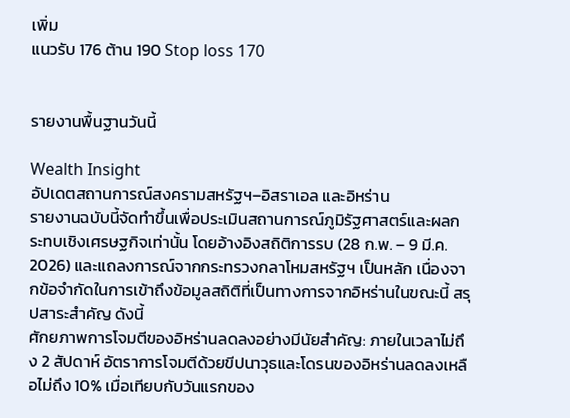เพิ่ม
แนวรับ 176 ต้าน 190 Stop loss 170


รายงานพื้นฐานวันนี้

Wealth Insight
อัปเดตสถานการณ์สงครามสหรัฐฯ–อิสราเอล และอิหร่าน
รายงานฉบับนี้จัดทำขึ้นเพื่อประเมินสถานการณ์ภูมิรัฐศาสตร์และผลกระทบเชิงเศรษฐกิจเท่านั้น โดยอ้างอิงสถิติการรบ (28 ก.พ. – 9 มี.ค. 2026) และแถลงการณ์จากกระทรวงกลาโหมสหรัฐฯ เป็นหลัก เนื่องจากข้อจำกัดในการเข้าถึงข้อมูลสถิติที่เป็นทางการจากอิหร่านในขณะนี้ สรุปสาระสำคัญ ดังนี้
ศักยภาพการโจมตีของอิหร่านลดลงอย่างมีนัยสำคัญ: ภายในเวลาไม่ถึง 2 สัปดาห์ อัตราการโจมตีด้วยขีปนาวุธและโดรนของอิหร่านลดลงเหลือไม่ถึง 10% เมื่อเทียบกับวันแรกของ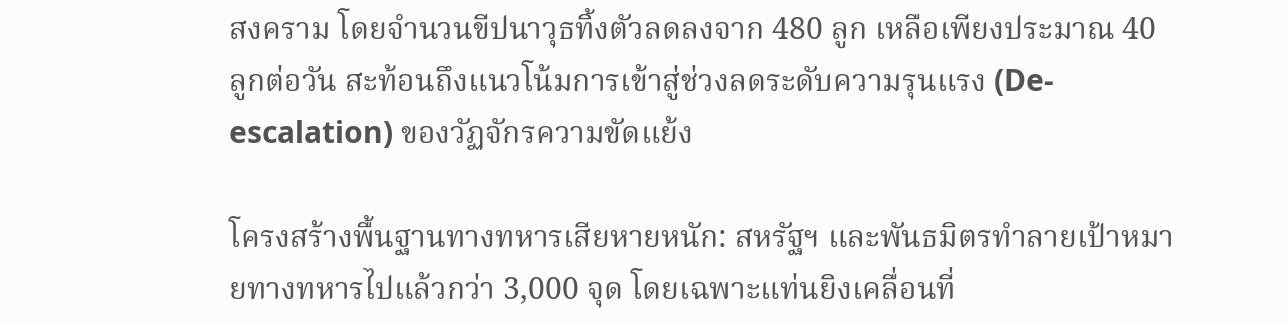สงคราม โดยจำนวนขีปนาวุธทิ้งตัวลดลงจาก 480 ลูก เหลือเพียงประมาณ 40 ลูกต่อวัน สะท้อนถึงแนวโน้มการเข้าสู่ช่วงลดระดับความรุนแรง (De-escalation) ของวัฏจักรความขัดแย้ง

โครงสร้างพื้นฐานทางทหารเสียหายหนัก: สหรัฐฯ และพันธมิตรทำลายเป้าหมายทางทหารไปแล้วกว่า 3,000 จุด โดยเฉพาะแท่นยิงเคลื่อนที่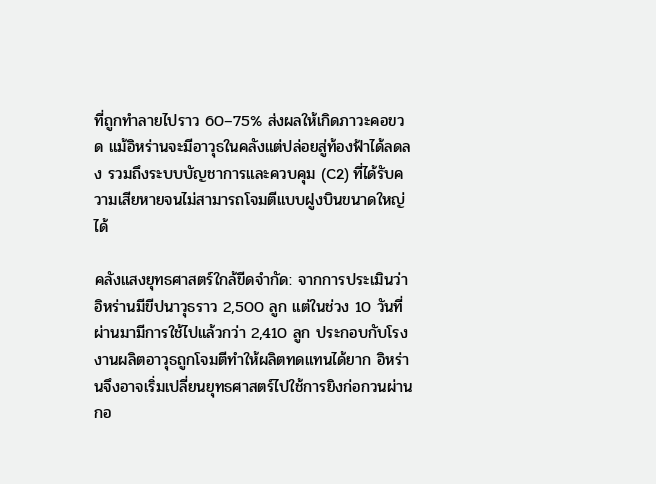ที่ถูกทำลายไปราว 60–75% ส่งผลให้เกิดภาวะคอขวด แม้อิหร่านจะมีอาวุธในคลังแต่ปล่อยสู่ท้องฟ้าได้ลดลง รวมถึงระบบบัญชาการและควบคุม (C2) ที่ได้รับความเสียหายจนไม่สามารถโจมตีแบบฝูงบินขนาดใหญ่ได้

คลังแสงยุทธศาสตร์ใกล้ขีดจำกัด: จากการประเมินว่าอิหร่านมีขีปนาวุธราว 2,500 ลูก แต่ในช่วง 10 วันที่ผ่านมามีการใช้ไปแล้วกว่า 2,410 ลูก ประกอบกับโรงงานผลิตอาวุธถูกโจมตีทำให้ผลิตทดแทนได้ยาก อิหร่านจึงอาจเริ่มเปลี่ยนยุทธศาสตร์ไปใช้การยิงก่อกวนผ่านกอ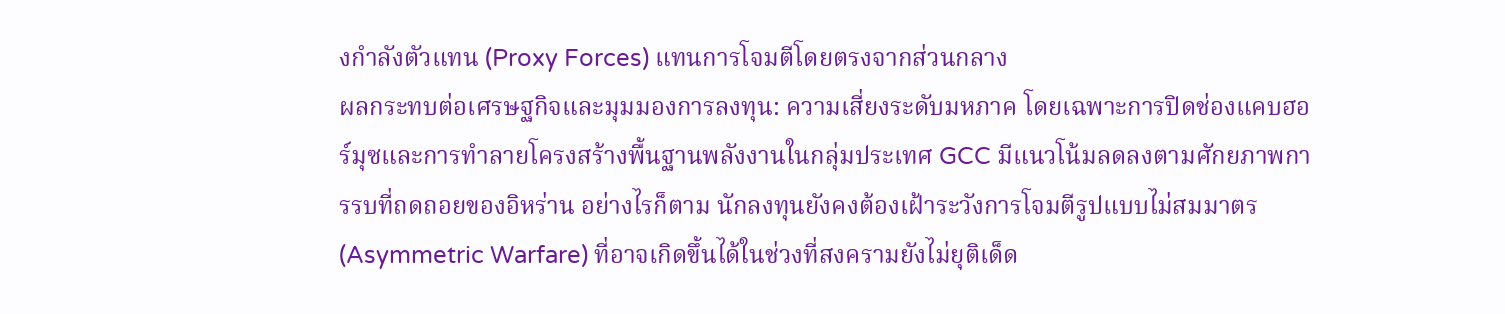งกำลังตัวแทน (Proxy Forces) แทนการโจมตีโดยตรงจากส่วนกลาง
ผลกระทบต่อเศรษฐกิจและมุมมองการลงทุน: ความเสี่ยงระดับมหภาค โดยเฉพาะการปิดช่องแคบฮอร์มุซและการทำลายโครงสร้างพื้นฐานพลังงานในกลุ่มประเทศ GCC มีแนวโน้มลดลงตามศักยภาพการรบที่ถดถอยของอิหร่าน อย่างไรก็ตาม นักลงทุนยังคงต้องเฝ้าระวังการโจมตีรูปแบบไม่สมมาตร (Asymmetric Warfare) ที่อาจเกิดขึ้นได้ในช่วงที่สงครามยังไม่ยุติเด็ด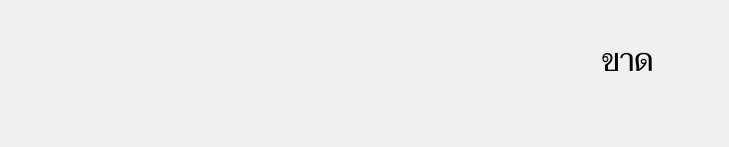ขาด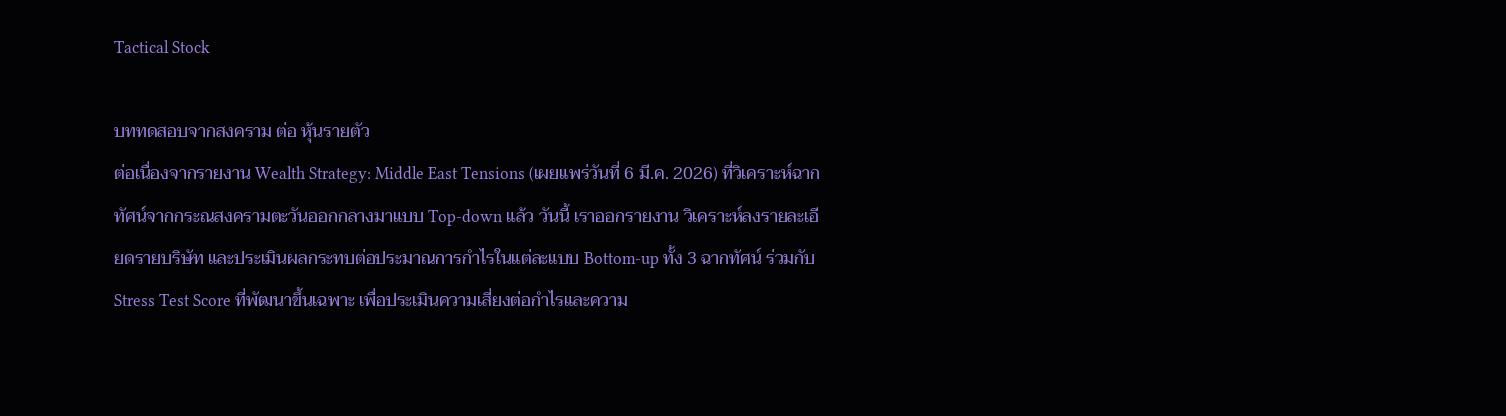Tactical Stock

บททดสอบจากสงคราม ต่อ หุ้นรายตัว
ต่อเนื่องจากรายงาน Wealth Strategy: Middle East Tensions (เผยแพร่วันที่ 6 มี.ค. 2026) ที่วิเคราะห์ฉากทัศน์จากกระณสงครามตะวันออกกลางมาแบบ Top-down แล้ว วันนี้ เราออกรายงาน วิเคราะห์ลงรายละเอียดรายบริษัท และประเมินผลกระทบต่อประมาณการกำไรในแต่ละแบบ Bottom-up ทั้ง 3 ฉากทัศน์ ร่วมกับ Stress Test Score ที่พัฒนาขึ้นเฉพาะ เพื่อประเมินความเสี่ยงต่อกำไรและความ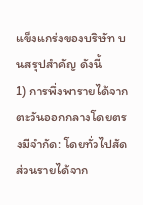แข็งแกร่งของบริษัท บนสรุปสำคัญ ดังนี้
1) การพึ่งพารายได้จากตะวันออกกลางโดยตรงมีจำกัด: โดยทั่วไปสัดส่วนรายได้จาก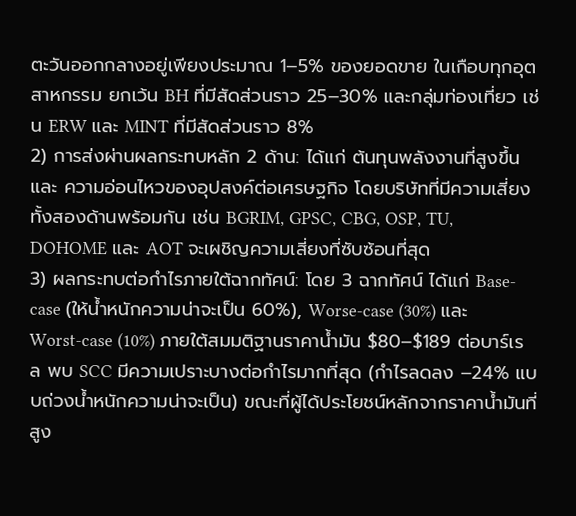ตะวันออกกลางอยู่เพียงประมาณ 1–5% ของยอดขาย ในเกือบทุกอุตสาหกรรม ยกเว้น BH ที่มีสัดส่วนราว 25–30% และกลุ่มท่องเที่ยว เช่น ERW และ MINT ที่มีสัดส่วนราว 8%
2) การส่งผ่านผลกระทบหลัก 2 ด้าน: ได้แก่ ต้นทุนพลังงานที่สูงขึ้น และ ความอ่อนไหวของอุปสงค์ต่อเศรษฐกิจ โดยบริษัทที่มีความเสี่ยงทั้งสองด้านพร้อมกัน เช่น BGRIM, GPSC, CBG, OSP, TU, DOHOME และ AOT จะเผชิญความเสี่ยงที่ซับซ้อนที่สุด
3) ผลกระทบต่อกำไรภายใต้ฉากทัศน์: โดย 3 ฉากทัศน์ ได้แก่ Base-case (ให้น้ำหนักความน่าจะเป็น 60%), Worse-case (30%) และ Worst-case (10%) ภายใต้สมมติฐานราคาน้ำมัน $80–$189 ต่อบาร์เรล พบ SCC มีความเปราะบางต่อกำไรมากที่สุด (กำไรลดลง –24% แบบถ่วงน้ำหนักความน่าจะเป็น) ขณะที่ผู้ได้ประโยชน์หลักจากราคาน้ำมันที่สูง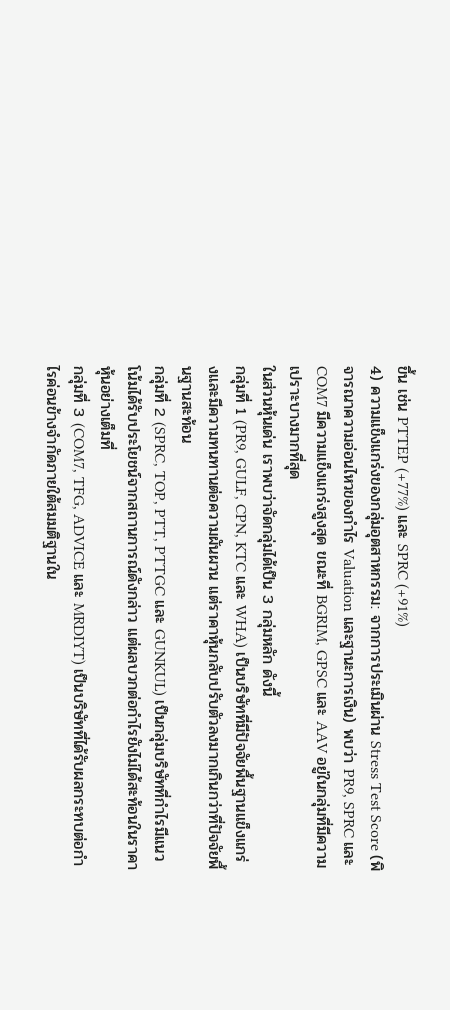ขึ้น เช่น PTTEP (+77%) และ SPRC (+91%)
4) ความแข็งแกร่งของกลุ่มอุตสาหกรรม: จากการประเมินผ่าน Stress Test Score (พิจารณาความอ่อนไหวของกำไร Valuation และฐานะการเงิน) พบว่า PR9, SPRC และ COM7 มีความแข็งแกร่งสูงสุด ขณะที่ BGRIM, GPSC และ AAV อยู่ในกลุ่มที่มีความเปราะบางมากที่สุด
ในส่วนหุ้นเด่น เราพบว่าจัดกลุ่มได้เป็น 3 กลุ่มหลัก ดังนี้
กลุ่มที่ 1 (PR9, GULF, CPN, KTC และ WHA) เป็นบริษัทที่มีปัจจัยพื้นฐานแข็งแกร่งและมีความทนทานต่อความผันผวน แต่ราคาหุ้นกลับปรับตัวลงมากเกินกว่าที่ปัจจัยพื้นฐานสะท้อน
กลุ่มที่ 2 (SPRC, TOP, PTT, PTTGC และ GUNKUL) เป็นกลุ่มบริษัทที่กำไรมีแนวโน้มได้รับประโยชน์จากสถานการณ์ดังกล่าว แต่ผลบวกต่อกำไรยังไม่ได้สะท้อนในราคาหุ้นอย่างเต็มที่
กลุ่มที่ 3 (COM7, TFG, ADVICE และ MRDIYT) เป็นบริษัทที่ได้รับผลกระทบต่อกำไรค่อนข้างจำกัดภายใต้สมมติฐานใน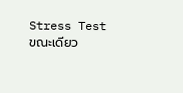Stress Test ขณะเดียว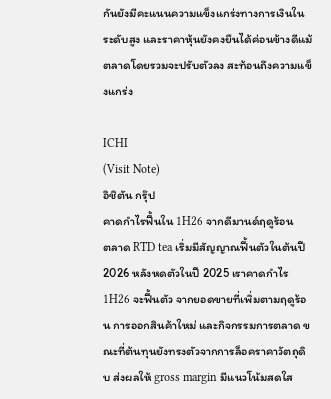กันยังมีคะแนนความแข็งแกร่งทางการเงินในระดับสูง และราคาหุ้นยังคงยืนได้ค่อนข้างดีแม้ตลาดโดยรวมจะปรับตัวลง สะท้อนถึงความแข็งแกร่ง

ICHI
(Visit Note)
อิชิตัน กรุ๊ป
คาดกำไรฟื้นใน 1H26 จากดีมานด์ฤดูร้อน
ตลาด RTD tea เริ่มมีสัญญาณฟื้นตัวในต้นปี 2026 หลังหดตัวในปี 2025 เราคาดกำไร 1H26 จะฟื้นตัว จากยอดขายที่เพิ่มตามฤดูร้อน การออกสินค้าใหม่ และกิจกรรมการตลาด ขณะที่ต้นทุนยังทรงตัวจากการล็อคราคาวัตถุดิบ ส่งผลให้ gross margin มีแนวโน้มสดใส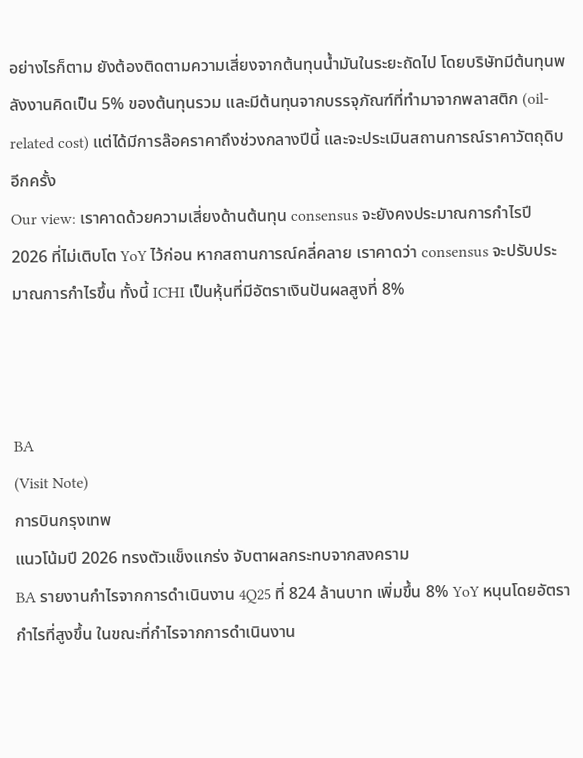อย่างไรก็ตาม ยังต้องติดตามความเสี่ยงจากต้นทุนน้ำมันในระยะถัดไป โดยบริษัทมีต้นทุนพลังงานคิดเป็น 5% ของต้นทุนรวม และมีต้นทุนจากบรรจุภัณฑ์ที่ทำมาจากพลาสติก (oil-related cost) แต่ได้มีการล๊อคราคาถึงช่วงกลางปีนี้ และจะประเมินสถานการณ์ราคาวัตถุดิบอีกครั้ง
Our view: เราคาดด้วยความเสี่ยงด้านต้นทุน consensus จะยังคงประมาณการกำไรปี 2026 ที่ไม่เติบโต YoY ไว้ก่อน หากสถานการณ์คลี่คลาย เราคาดว่า consensus จะปรับประมาณการกำไรขึ้น ทั้งนี้ ICHI เป็นหุ้นที่มีอัตราเงินปันผลสูงที่ 8%



BA
(Visit Note)
การบินกรุงเทพ
แนวโน้มปี 2026 ทรงตัวแข็งแกร่ง จับตาผลกระทบจากสงคราม
BA รายงานกำไรจากการดำเนินงาน 4Q25 ที่ 824 ล้านบาท เพิ่มขึ้น 8% YoY หนุนโดยอัตรากำไรที่สูงขึ้น ในขณะที่กำไรจากการดำเนินงาน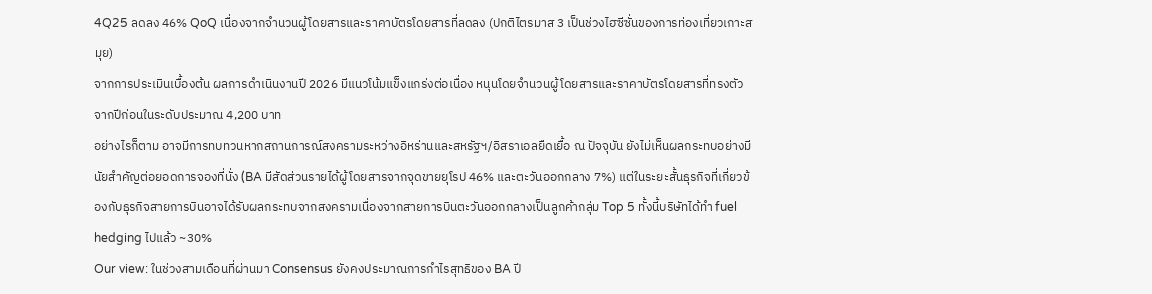4Q25 ลดลง 46% QoQ เนื่องจากจำนวนผู้โดยสารและราคาบัตรโดยสารที่ลดลง (ปกติไตรมาส 3 เป็นช่วงไฮซีซั่นของการท่องเที่ยวเกาะสมุย)
จากการประเมินเบื้องต้น ผลการดำเนินงานปี 2026 มีแนวโน้มแข็งแกร่งต่อเนื่อง หนุนโดยจำนวนผู้โดยสารและราคาบัตรโดยสารที่ทรงตัวจากปีก่อนในระดับประมาณ 4,200 บาท
อย่างไรก็ตาม อาจมีการทบทวนหากสถานการณ์สงครามระหว่างอิหร่านและสหรัฐฯ/อิสราเอลยืดเยื้อ ณ ปัจจุบัน ยังไม่เห็นผลกระทบอย่างมีนัยสำคัญต่อยอดการจองที่นั่ง (BA มีสัดส่วนรายได้ผู้โดยสารจากจุดขายยุโรป 46% และตะวันออกกลาง 7%) แต่ในระยะสั้นธุรกิจที่เกี่ยวข้องกับธุรกิจสายการบินอาจได้รับผลกระทบจากสงครามเนื่องจากสายการบินตะวันออกกลางเป็นลูกค้ากลุ่ม Top 5 ทั้งนี้บริษัทได้ทำ fuel hedging ไปแล้ว ~30%
Our view: ในช่วงสามเดือนที่ผ่านมา Consensus ยังคงประมาณการกำไรสุทธิของ BA ปี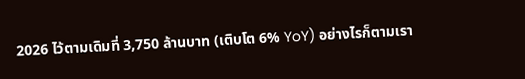2026 ไว้ตามเดิมที่ 3,750 ล้านบาท (เติบโต 6% YoY) อย่างไรก็ตามเรา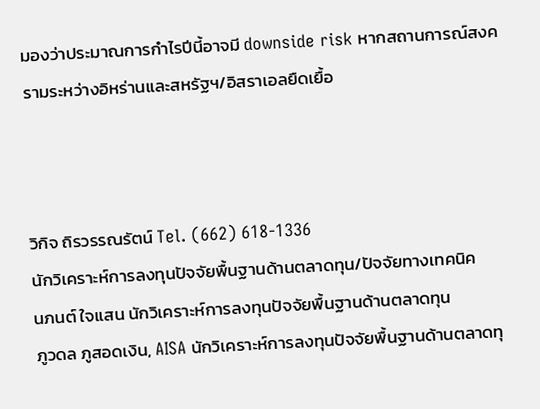มองว่าประมาณการกำไรปีนี้อาจมี downside risk หากสถานการณ์สงครามระหว่างอิหร่านและสหรัฐฯ/อิสราเอลยืดเยื้อ



วิกิจ ถิรวรรณรัตน์ Tel. (662) 618-1336
นักวิเคราะห์การลงทุนปัจจัยพื้นฐานด้านตลาดทุน/ปัจจัยทางเทคนิค
นภนต์ ใจแสน นักวิเคราะห์การลงทุนปัจจัยพื้นฐานด้านตลาดทุน
ภูวดล ภูสอดเงิน, AISA นักวิเคราะห์การลงทุนปัจจัยพื้นฐานด้านตลาดทุ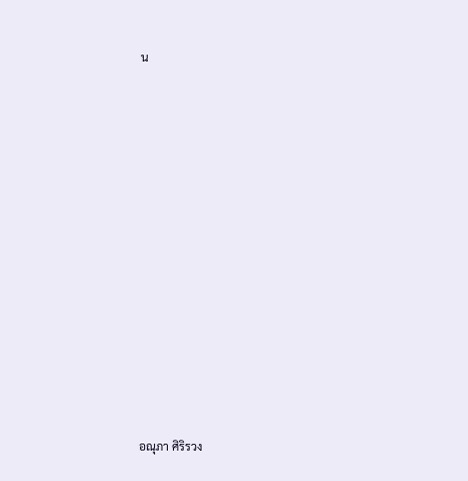น













อณุภา ศิริรวง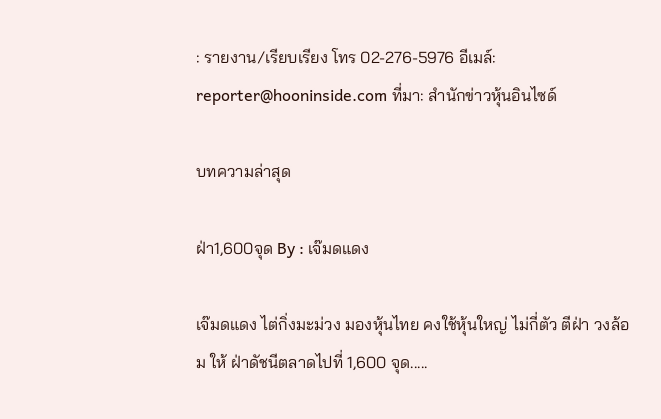: รายงาน/เรียบเรียง โทร 02-276-5976 อีเมล์: reporter@hooninside.com ที่มา: สำนักข่าวหุ้นอินไซด์

บทความล่าสุด

ฝ่า1,600จุด By : เจ๊มดแดง

เจ๊มดแดง ไต่กิ่งมะม่วง มองหุ้นไทย คงใช้หุ้นใหญ่ ไม่กี่ตัว ตีฝ่า วงล้อม ให้ ฝ่าดัชนีตลาดไปที่ 1,600 จุด.....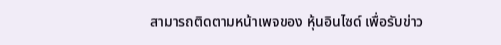สามารถติดตามหน้าเพจของ หุ้นอินไซด์ เพื่อรับข่าว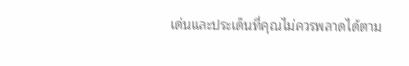เด่นและประเด็นที่คุณไม่ควรพลาดได้ตาม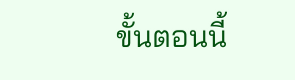ขั้นตอนนี้